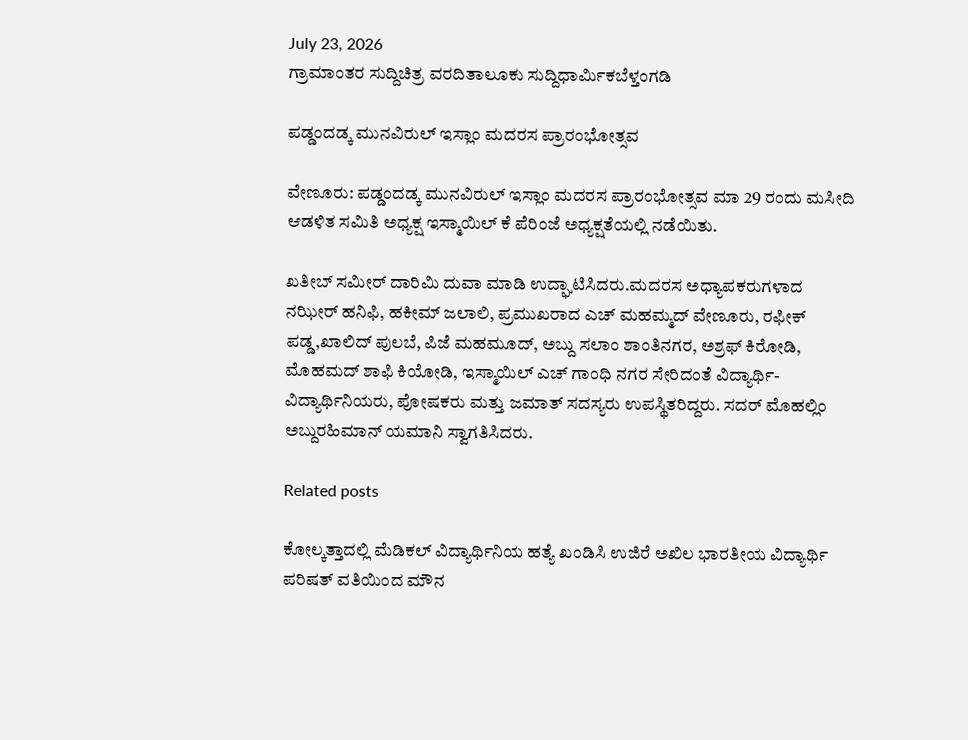July 23, 2026
ಗ್ರಾಮಾಂತರ ಸುದ್ದಿಚಿತ್ರ ವರದಿತಾಲೂಕು ಸುದ್ದಿಧಾರ್ಮಿಕಬೆಳ್ತಂಗಡಿ

ಪಡ್ಡಂದಡ್ಕ ಮುನವಿರುಲ್ ಇಸ್ಲಾಂ ಮದರಸ ಪ್ರಾರಂಭೋತ್ಸವ

ವೇಣೂರು: ಪಡ್ಡಂದಡ್ಕ ಮುನವಿರುಲ್ ಇಸ್ಲಾಂ ಮದರಸ ಪ್ರಾರಂಭೋತ್ಸವ ಮಾ 29 ರಂದು ಮಸೀದಿ ಆಡಳಿತ ಸಮಿತಿ ಅಧ್ಯಕ್ಷ ಇಸ್ಮಾಯಿಲ್ ಕೆ ಪೆರಿಂಜೆ ಅಧ್ಯಕ್ಷತೆಯಲ್ಲಿ ನಡೆಯಿತು.

ಖತೀಬ್ ಸಮೀರ್ ದಾರಿಮಿ ದುವಾ ಮಾಡಿ ಉದ್ಘಾಟಿಸಿದರು.ಮದರಸ ಅಧ್ಯಾಪಕರುಗಳಾದ ನಝೀರ್ ಹನಿಫಿ, ಹಕೀಮ್ ಜಲಾಲಿ, ಪ್ರಮುಖರಾದ ಎಚ್ ಮಹಮ್ಮದ್ ವೇಣೂರು, ರಫೀಕ್ ಪಡ್ಡ,ಖಾಲಿದ್ ಪುಲಬೆ, ಪಿಜೆ ಮಹಮೂದ್, ಅಬ್ದು ಸಲಾಂ ಶಾಂತಿನಗರ, ಅಶ್ರಫ್ ಕಿರೋಡಿ, ಮೊಹಮದ್ ಶಾಫಿ ಕಿಯೋಡಿ, ಇಸ್ಮಾಯಿಲ್ ಎಚ್ ಗಾಂಧಿ ನಗರ ಸೇರಿದಂತೆ ವಿದ್ಯಾರ್ಥಿ-ವಿದ್ಯಾರ್ಥಿನಿಯರು, ಪೋಷಕರು ಮತ್ತು ಜಮಾತ್ ಸದಸ್ಯರು ಉಪಸ್ಥಿತರಿದ್ದರು. ಸದರ್ ಮೊಹಲ್ಲಿಂ ಅಬ್ದುರಹಿಮಾನ್ ಯಮಾನಿ ಸ್ವಾಗತಿಸಿದರು.

Related posts

ಕೋಲ್ಕತ್ತಾದಲ್ಲಿ ಮೆಡಿಕಲ್ ವಿದ್ಯಾರ್ಥಿನಿಯ ಹತ್ಯೆ ಖಂಡಿಸಿ ಉಜಿರೆ ಅಖಿಲ ಭಾರತೀಯ ವಿದ್ಯಾರ್ಥಿ ಪರಿಷತ್ ವತಿಯಿಂದ ಮೌನ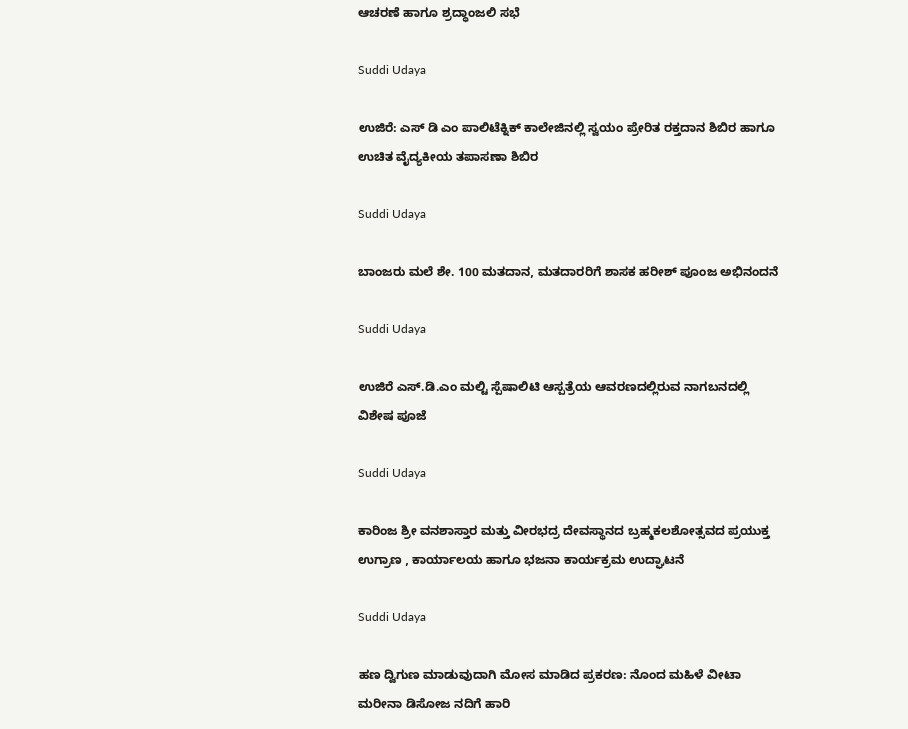ಆಚರಣೆ ಹಾಗೂ ಶ್ರದ್ಧಾಂಜಲಿ ಸಭೆ

Suddi Udaya

ಉಜಿರೆ: ಎಸ್ ಡಿ ಎಂ ಪಾಲಿಟೆಕ್ನಿಕ್ ಕಾಲೇಜಿನಲ್ಲಿ ಸ್ವಯಂ ಪ್ರೇರಿತ ರಕ್ತದಾನ ಶಿಬಿರ ಹಾಗೂ ಉಚಿತ ವೈದ್ಯಕೀಯ ತಪಾಸಣಾ ಶಿಬಿರ

Suddi Udaya

ಬಾಂಜರು ಮಲೆ ಶೇ. 100 ಮತದಾನ, ಮತದಾರರಿಗೆ ಶಾಸಕ ಹರೀಶ್ ಪೂಂಜ ಅಭಿನಂದನೆ

Suddi Udaya

ಉಜಿರೆ ಎಸ್.ಡಿ.ಎಂ ಮಲ್ಟಿ ಸ್ಪೆಷಾಲಿಟಿ ಆಸ್ಪತ್ರೆಯ ಆವರಣದಲ್ಲಿರುವ ನಾಗಬನದಲ್ಲಿ ವಿಶೇಷ ಪೂಜೆ

Suddi Udaya

ಕಾರಿಂಜ ಶ್ರೀ ವನಶಾಸ್ತಾರ ಮತ್ತು ವೀರಭದ್ರ ದೇವಸ್ಥಾನದ ಬ್ರಹ್ಮಕಲಶೋತ್ಸವದ ಪ್ರಯುಕ್ತ ಉಗ್ರಾಣ , ಕಾರ್ಯಾಲಯ ಹಾಗೂ ಭಜನಾ ಕಾರ್ಯಕ್ರಮ ಉದ್ಘಾಟನೆ

Suddi Udaya

ಹಣ ದ್ವಿಗುಣ ಮಾಡುವುದಾಗಿ ಮೋಸ ಮಾಡಿದ ಪ್ರಕರಣ: ನೊಂದ ಮಹಿಳೆ ವೀಟಾ ಮರೀನಾ ಡಿಸೋಜ ನದಿಗೆ ಹಾರಿ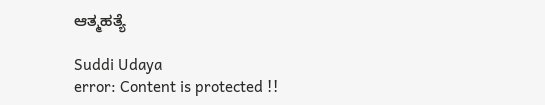ಆತ್ಮಹತ್ಯೆ

Suddi Udaya
error: Content is protected !!